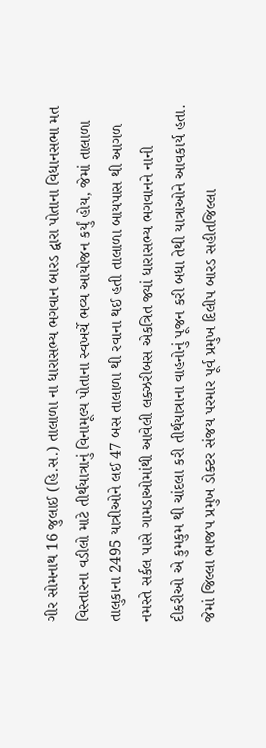ગીર સોમનાથ 16 જુલાઈ (હિ.સ.) તાલાળા ના ધારાસભ્ય ભગવાન બારડ દ્વારા પોતાના વિધાનસભા મત વિસ્તારના વડીલો માટે તીર્થયાત્રાનું વિનામૂલ્ય પોતાના સ્વખર્ચે ભવ્ય આયોજન કર્યું હોય, જેમાં તાલાળા તાલુકાના 2495 યાત્રીઓને લઈ 47 બસ તાલાળા થી રવાના થઈ હતી તાલાળા બાયપાસ થી આગળ નમસ્તે સર્કલ પાસે ગામડાઓમાંથી આવેલી લક્ઝરીબસ એકત્રિત જ્યાં ધારાસભ્ય ભગવાનને નાની દીકરીઓ એ કુમકુમ થી ચાંદલા કરી તીર્થયાત્રાના વાહનોનું પૂજન કરી બધા તેથી યાત્રાઓને આવકાર્ય હતા. જેમાં જિલ્લા ભાજપ પ્રમુખ ડોક્ટર સંજય પરમાર પૂર્વ પ્રમુખ દિલીપ બારડ સહીતજિલ્લા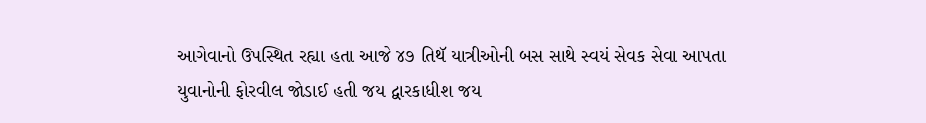આગેવાનો ઉપસ્થિત રહ્યા હતા આજે ૪૭ તિથૅ યાત્રીઓની બસ સાથે સ્વયં સેવક સેવા આપતા યુવાનોની ફોરવીલ જોડાઈ હતી જય દ્વારકાધીશ જય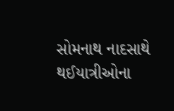સોમનાથ નાદસાથે થઈયાત્રીઓના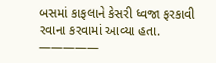બસમાં કાફલાને કેસરી ધ્વજા ફરકાવી રવાના કરવામાં આવ્યા હતા.
—————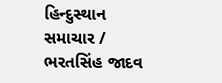હિન્દુસ્થાન સમાચાર / ભરતસિંહ જાદવ